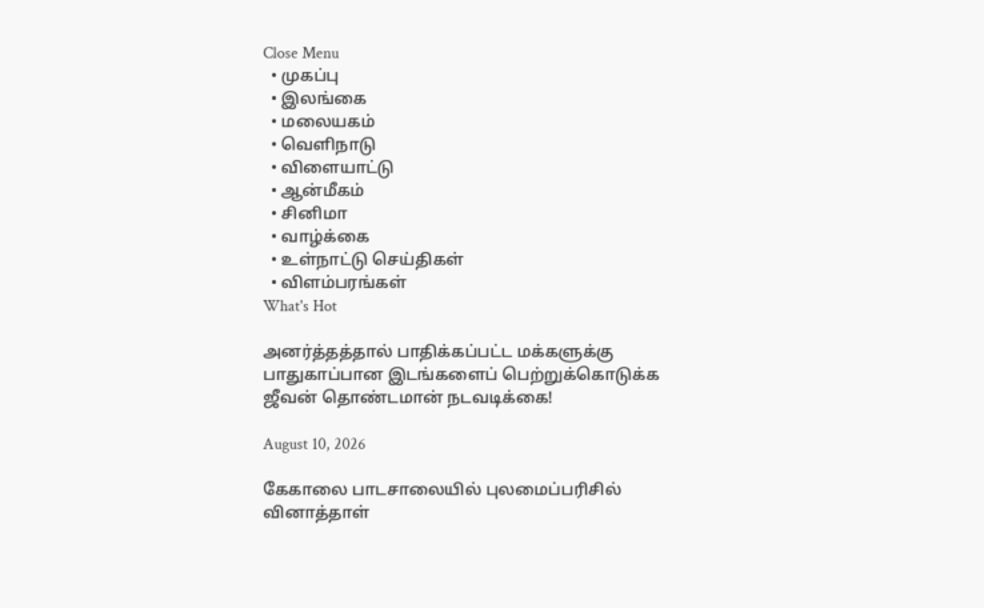Close Menu
  • முகப்பு
  • இலங்கை
  • மலையகம்
  • வெளிநாடு
  • விளையாட்டு
  • ஆன்மீகம்
  • சினிமா
  • வாழ்க்கை
  • உள்நாட்டு செய்திகள்
  • விளம்பரங்கள்
What's Hot

அனர்த்தத்தால் பாதிக்கப்பட்ட மக்களுக்கு பாதுகாப்பான இடங்களைப் பெற்றுக்கொடுக்க ஜீவன் தொண்டமான் நடவடிக்கை!

August 10, 2026

கேகாலை பாடசாலையில் புலமைப்பரிசில் வினாத்தாள்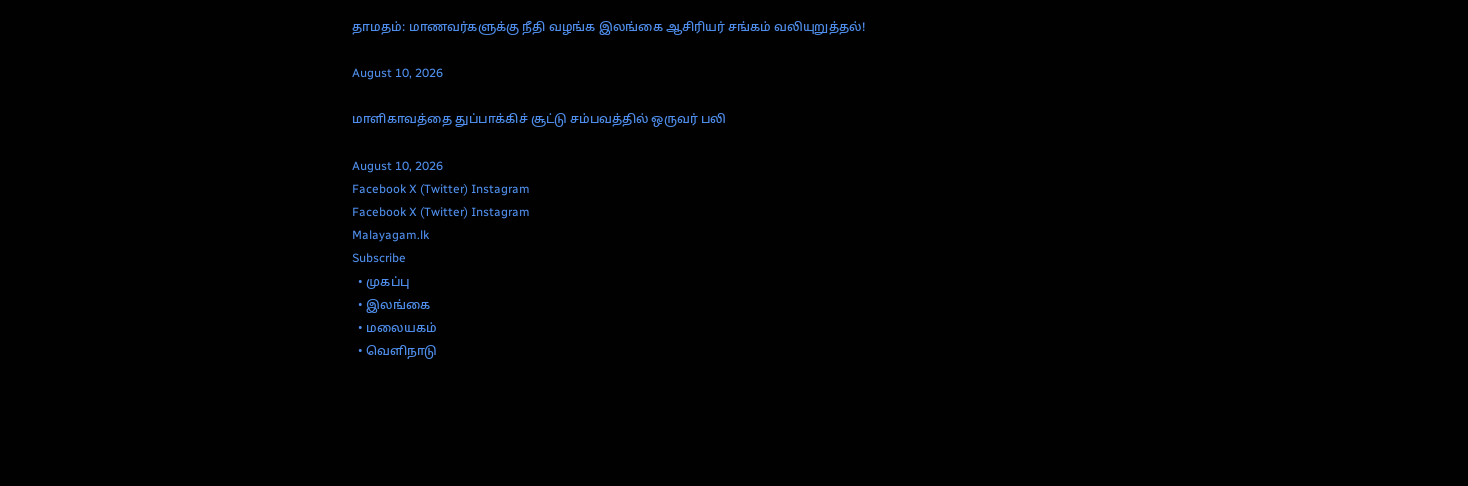தாமதம்: மாணவர்களுக்கு நீதி வழங்க இலங்கை ஆசிரியர் சங்கம் வலியுறுத்தல்!

August 10, 2026

மாளிகாவத்தை துப்பாக்கிச் சூட்டு சம்பவத்தில் ஒருவர் பலி

August 10, 2026
Facebook X (Twitter) Instagram
Facebook X (Twitter) Instagram
Malayagam.lk
Subscribe
  • முகப்பு
  • இலங்கை
  • மலையகம்
  • வெளிநாடு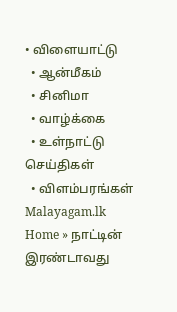• விளையாட்டு
  • ஆன்மீகம்
  • சினிமா
  • வாழ்க்கை
  • உள்நாட்டு செய்திகள்
  • விளம்பரங்கள்
Malayagam.lk
Home » நாட்டின் இரண்டாவது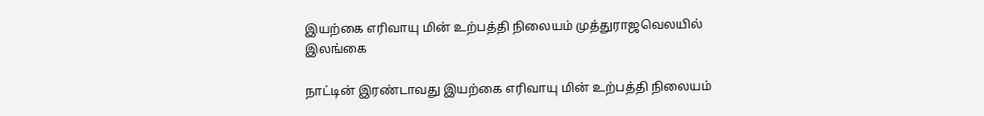இயற்கை எரிவாயு மின் உற்பத்தி நிலையம் முத்துராஜவெலயில்
இலங்கை

நாட்டின் இரண்டாவது இயற்கை எரிவாயு மின் உற்பத்தி நிலையம்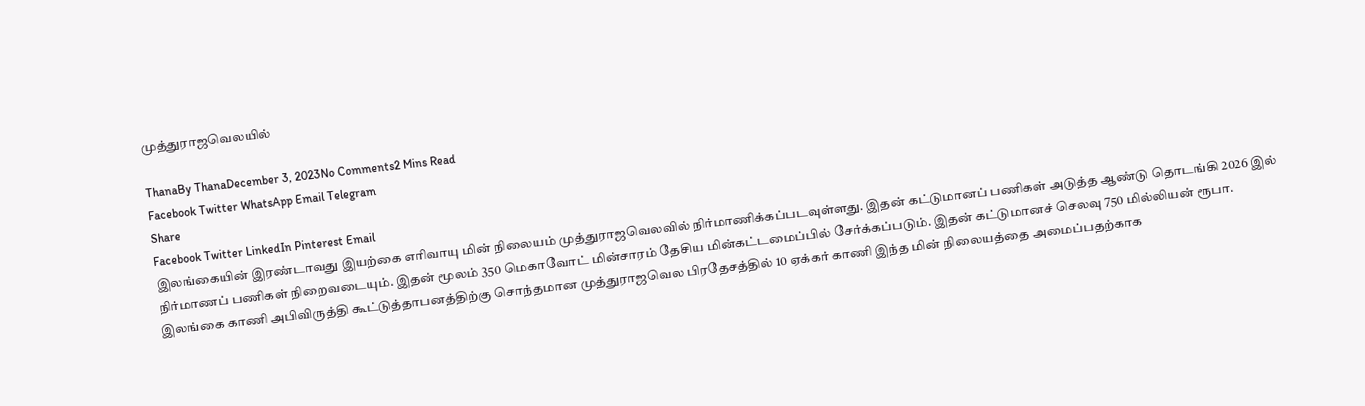முத்துராஜவெலயில்

ThanaBy ThanaDecember 3, 2023No Comments2 Mins Read
Facebook Twitter WhatsApp Email Telegram
Share
Facebook Twitter LinkedIn Pinterest Email
இலங்கையின் இரண்டாவது இயற்கை எரிவாயு மின் நிலையம் முத்துராஜவெலவில் நிர்மாணிக்கப்படவுள்ளது. இதன் கட்டுமானப் பணிகள் அடுத்த ஆண்டு தொடங்கி 2026 இல் நிர்மாணப் பணிகள் நிறைவடையும். இதன் மூலம் 350 மெகாவோட் மின்சாரம் தேசிய மின்கட்டமைப்பில் சேர்க்கப்படும். இதன் கட்டுமானச் செலவு 750 மில்லியன் ரூபா.
இலங்கை காணி அபிவிருத்தி கூட்டுத்தாபனத்திற்கு சொந்தமான முத்துராஜவெல பிரதேசத்தில் 10 ஏக்கர் காணி இந்த மின் நிலையத்தை அமைப்பதற்காக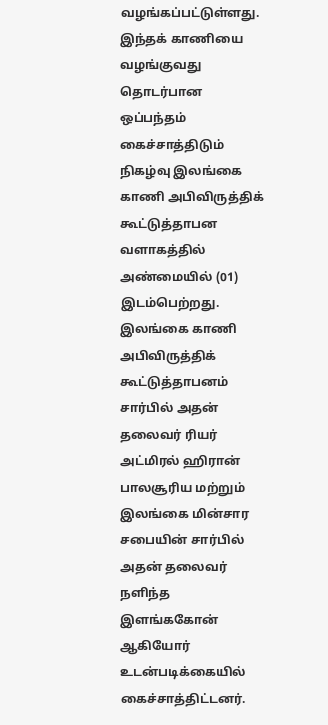வழங்கப்பட்டுள்ளது. இந்தக் காணியை வழங்குவது தொடர்பான ஒப்பந்தம் கைச்சாத்திடும் நிகழ்வு இலங்கை காணி அபிவிருத்திக் கூட்டுத்தாபன வளாகத்தில் அண்மையில் (01) இடம்பெற்றது.
இலங்கை காணி அபிவிருத்திக் கூட்டுத்தாபனம் சார்பில் அதன் தலைவர் ரியர் அட்மிரல் ஹிரான் பாலசூரிய மற்றும் இலங்கை மின்சார சபையின் சார்பில் அதன் தலைவர் நளிந்த இளங்ககோன் ஆகியோர் உடன்படிக்கையில் கைச்சாத்திட்டனர்.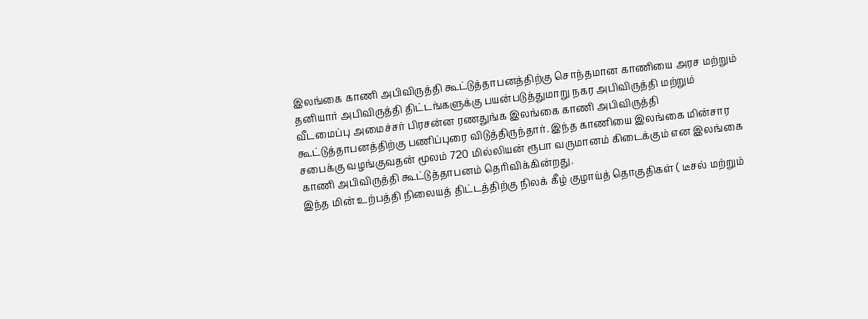இலங்கை காணி அபிவிருத்தி கூட்டுத்தாபனத்திற்கு சொந்தமான காணியை அரச மற்றும் தனியார் அபிவிருத்தி திட்டங்களுக்கு பயன்படுத்துமாறு நகர அபிவிருத்தி மற்றும் வீடமைப்பு அமைச்சர் பிரசன்ன ரணதுங்க இலங்கை காணி அபிவிருத்தி கூட்டுத்தாபனத்திற்கு பணிப்புரை விடுத்திருந்தார். இந்த காணியை இலங்கை மின்சார சபைக்கு வழங்குவதன் மூலம் 720 மில்லியன் ரூபா வருமானம் கிடைக்கும் என இலங்கை காணி அபிவிருத்தி கூட்டுத்தாபனம் தெரிவிக்கின்றது.
இந்த மின் உற்பத்தி நிலையத் திட்டத்திற்கு நிலக் கீழ் குழாய்த் தொகுதிகள் ( டீசல் மற்றும்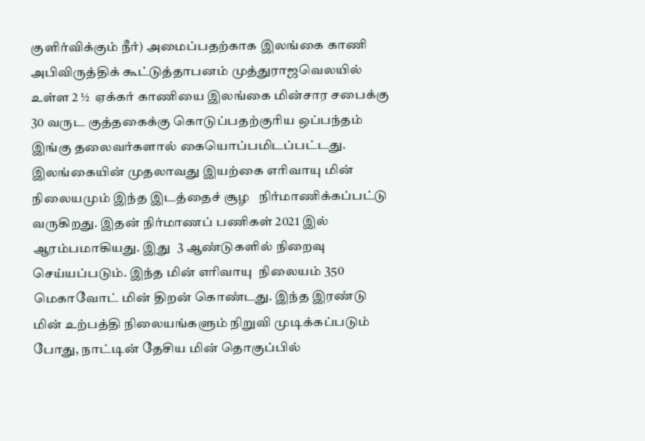குளிர்விக்கும் நீர்) அமைப்பதற்காக இலங்கை காணி அபிவிருத்திக் கூட்டுத்தாபனம் முத்துராஜவெலயில் உள்ள 2 ½  ஏக்கர் காணியை இலங்கை மின்சார சபைக்கு 30 வருட குத்தகைக்கு கொடுப்பதற்குரிய ஒப்பந்தம் இங்கு தலைவர்களால் கையொப்பமிடப்பட்டது.
இலங்கையின் முதலாவது இயற்கை எரிவாயு மின் நிலையமும் இந்த இடத்தைச் சூழ   நிர்மாணிக்கப்பட்டு வருகிறது. இதன் நிர்மாணப் பணிகள் 2021 இல் ஆரம்பமாகியது. இது  3 ஆண்டுகளில் நிறைவு செய்யப்படும். இந்த மின் எரிவாயு  நிலையம் 350 மெகாவோட் மின் திறன் கொண்டது. இந்த இரண்டு மின் உற்பத்தி நிலையங்களும் நிறுவி முடிக்கப்படும்  போது, நாட்டின் தேசிய மின் தொகுப்பில்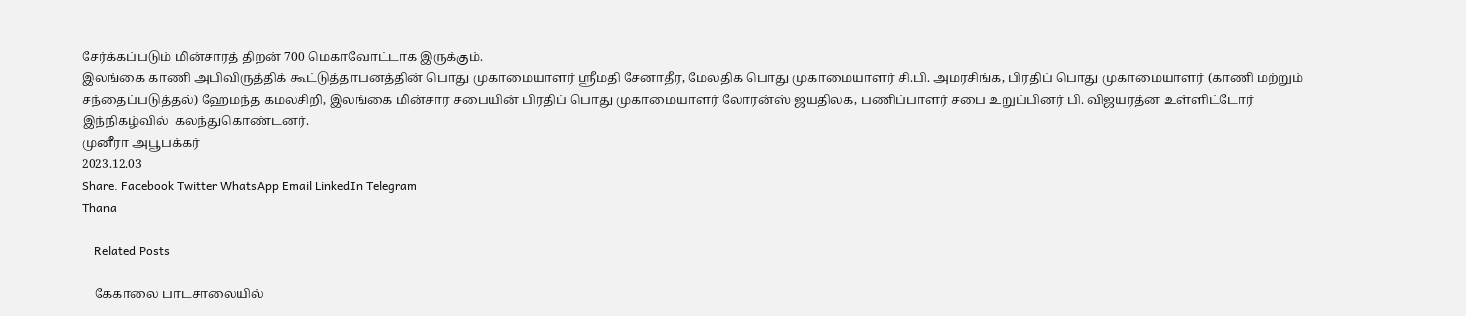சேர்க்கப்படும் மின்சாரத் திறன் 700 மெகாவோட்டாக இருக்கும்.
இலங்கை காணி அபிவிருத்திக் கூட்டுத்தாபனத்தின் பொது முகாமையாளர் ஸ்ரீமதி சேனாதீர, மேலதிக பொது முகாமையாளர் சி.பி. அமரசிங்க, பிரதிப் பொது முகாமையாளர் (காணி மற்றும் சந்தைப்படுத்தல்) ஹேமந்த கமலசிறி, இலங்கை மின்சார சபையின் பிரதிப் பொது முகாமையாளர் லோரன்ஸ் ஜயதிலக, பணிப்பாளர் சபை உறுப்பினர் பி. விஜயரத்ன உள்ளிட்டோர் இந்நிகழ்வில்  கலந்துகொண்டனர்.
முனீரா அபூபக்கர்
2023.12.03
Share. Facebook Twitter WhatsApp Email LinkedIn Telegram
Thana

    Related Posts

    கேகாலை பாடசாலையில்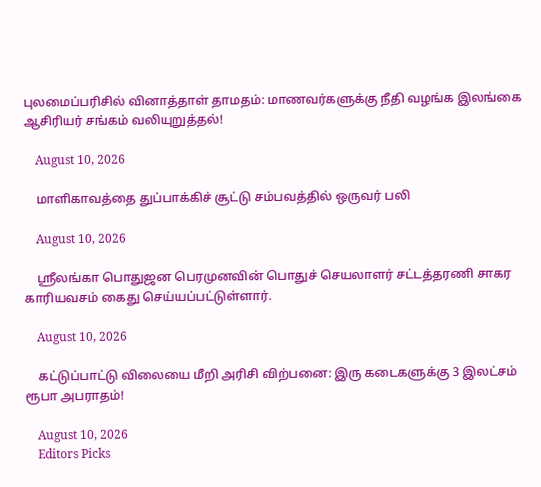புலமைப்பரிசில் வினாத்தாள் தாமதம்: மாணவர்களுக்கு நீதி வழங்க இலங்கை ஆசிரியர் சங்கம் வலியுறுத்தல்!

    August 10, 2026

    மாளிகாவத்தை துப்பாக்கிச் சூட்டு சம்பவத்தில் ஒருவர் பலி

    August 10, 2026

    ஸ்ரீலங்கா பொதுஜன பெரமுனவின் பொதுச் செயலாளர் சட்டத்தரணி சாகர காரியவசம் கைது செய்யப்பட்டுள்ளார்.

    August 10, 2026

    கட்டுப்பாட்டு விலையை மீறி அரிசி விற்பனை: இரு கடைகளுக்கு 3 இலட்சம் ரூபா அபராதம்!

    August 10, 2026
    Editors Picks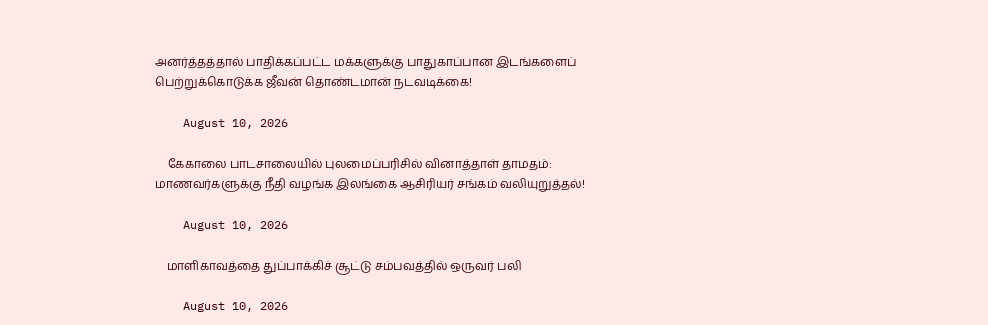அனர்த்தத்தால் பாதிக்கப்பட்ட மக்களுக்கு பாதுகாப்பான இடங்களைப் பெற்றுக்கொடுக்க ஜீவன் தொண்டமான் நடவடிக்கை!

    August 10, 2026

    கேகாலை பாடசாலையில் புலமைப்பரிசில் வினாத்தாள் தாமதம்: மாணவர்களுக்கு நீதி வழங்க இலங்கை ஆசிரியர் சங்கம் வலியுறுத்தல்!

    August 10, 2026

    மாளிகாவத்தை துப்பாக்கிச் சூட்டு சம்பவத்தில் ஒருவர் பலி

    August 10, 2026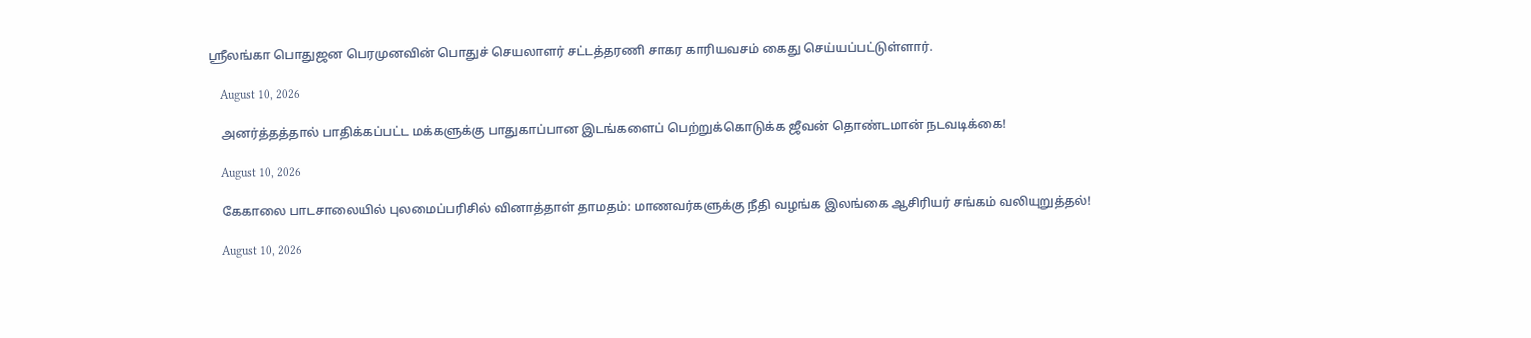ஸ்ரீலங்கா பொதுஜன பெரமுனவின் பொதுச் செயலாளர் சட்டத்தரணி சாகர காரியவசம் கைது செய்யப்பட்டுள்ளார்.

    August 10, 2026

    அனர்த்தத்தால் பாதிக்கப்பட்ட மக்களுக்கு பாதுகாப்பான இடங்களைப் பெற்றுக்கொடுக்க ஜீவன் தொண்டமான் நடவடிக்கை!

    August 10, 2026

    கேகாலை பாடசாலையில் புலமைப்பரிசில் வினாத்தாள் தாமதம்: மாணவர்களுக்கு நீதி வழங்க இலங்கை ஆசிரியர் சங்கம் வலியுறுத்தல்!

    August 10, 2026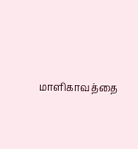மாளிகாவத்தை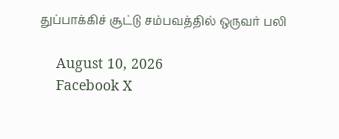துப்பாக்கிச் சூட்டு சம்பவத்தில் ஒருவர் பலி

    August 10, 2026
    Facebook X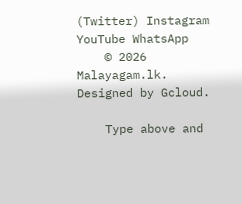(Twitter) Instagram YouTube WhatsApp
    © 2026 Malayagam.lk. Designed by Gcloud.

    Type above and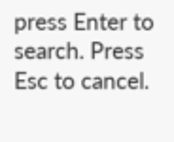press Enter to search. Press Esc to cancel.